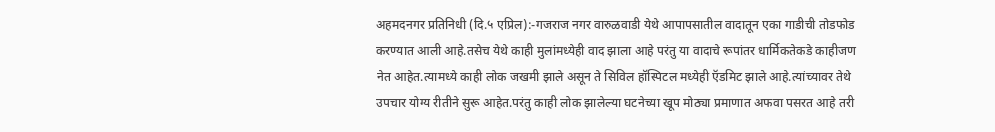अहमदनगर प्रतिनिधी (दि.५ एप्रिल):-गजराज नगर वारुळवाडी येथे आपापसातील वादातून एका गाडीची तोडफोड करण्यात आली आहे.तसेच येथे काही मुलांमध्येही वाद झाला आहे परंतु या वादाचे रूपांतर धार्मिकतेकडे काहीजण नेत आहेत.त्यामध्ये काही लोक जखमी झाले असून ते सिविल हॉस्पिटल मध्येही ऍडमिट झाले आहे.त्यांच्यावर तेथे उपचार योग्य रीतीने सुरू आहेत.परंतु काही लोक झालेल्या घटनेच्या खूप मोठ्या प्रमाणात अफवा पसरत आहे तरी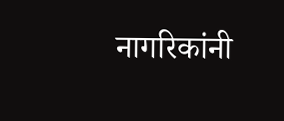नागरिकांनी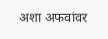अशा अफवांवर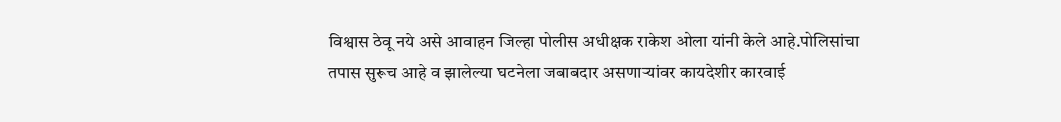विश्वास ठेवू नये असे आवाहन जिल्हा पोलीस अधीक्षक राकेश ओला यांनी केले आहे.पोलिसांचा तपास सुरूच आहे व झालेल्या घटनेला जबाबदार असणाऱ्यांवर कायदेशीर कारवाई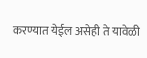करण्यात येईल असेही ते यावेळी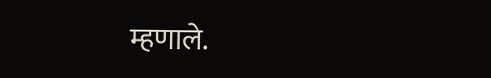म्हणाले.